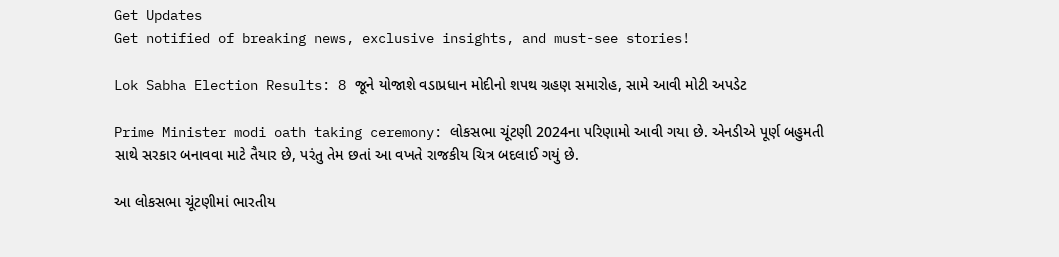Get Updates
Get notified of breaking news, exclusive insights, and must-see stories!

Lok Sabha Election Results: 8 જૂને યોજાશે વડાપ્રધાન મોદીનો શપથ ગ્રહણ સમારોહ, સામે આવી મોટી અપડેટ

Prime Minister modi oath taking ceremony: લોકસભા ચૂંટણી 2024ના પરિણામો આવી ગયા છે. એનડીએ પૂર્ણ બહુમતી સાથે સરકાર બનાવવા માટે તૈયાર છે, પરંતુ તેમ છતાં આ વખતે રાજકીય ચિત્ર બદલાઈ ગયું છે.

આ લોકસભા ચૂંટણીમાં ભારતીય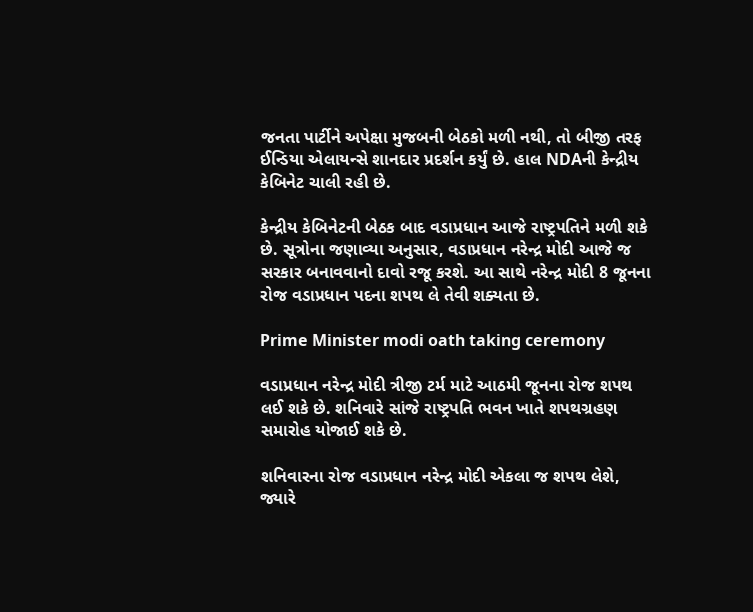જનતા પાર્ટીને અપેક્ષા મુજબની બેઠકો મળી નથી, તો બીજી તરફ ઈન્ડિયા એલાયન્સે શાનદાર પ્રદર્શન કર્યું છે. હાલ NDAની કેન્દ્રીય કેબિનેટ ચાલી રહી છે.

કેન્દ્રીય કેબિનેટની બેઠક બાદ વડાપ્રધાન આજે રાષ્ટ્રપતિને મળી શકે છે. સૂત્રોના જણાવ્યા અનુસાર, વડાપ્રધાન નરેન્દ્ર મોદી આજે જ સરકાર બનાવવાનો દાવો રજૂ કરશે. આ સાથે નરેન્દ્ર મોદી 8 જૂનના રોજ વડાપ્રધાન પદના શપથ લે તેવી શક્યતા છે.

Prime Minister modi oath taking ceremony

વડાપ્રધાન નરેન્દ્ર મોદી ત્રીજી ટર્મ માટે આઠમી જૂનના રોજ શપથ લઈ શકે છે. શનિવારે સાંજે રાષ્ટ્રપતિ ભવન ખાતે શપથગ્રહણ સમારોહ યોજાઈ શકે છે.

શનિવારના રોજ વડાપ્રધાન નરેન્દ્ર મોદી એકલા જ શપથ લેશે, જ્યારે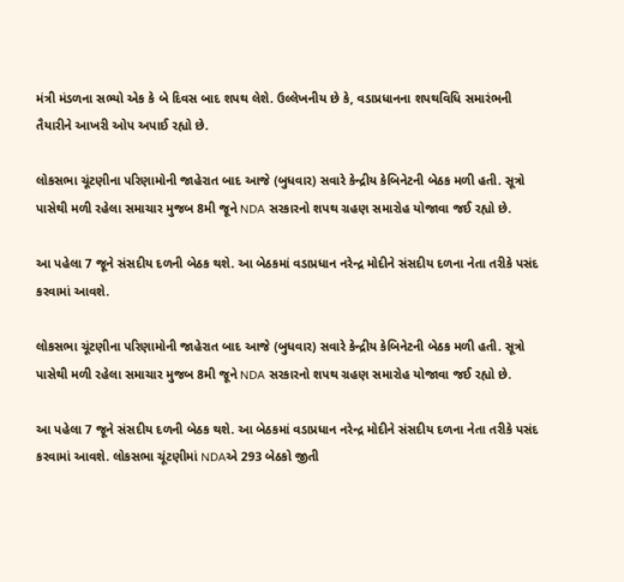મંત્રી મંડળના સભ્યો એક કે બે દિવસ બાદ શપથ લેશે. ઉલ્લેખનીય છે કે, વડાપ્રધાનના શપથવિધિ સમારંભની તૈયારીને આખરી ઓપ અપાઈ રહ્યો છે.

લોકસભા ચૂંટણીના પરિણામોની જાહેરાત બાદ આજે (બુધવાર) સવારે કેન્દ્રીય કેબિનેટની બેઠક મળી હતી. સૂત્રો પાસેથી મળી રહેલા સમાચાર મુજબ 8મી જૂને NDA સરકારનો શપથ ગ્રહણ સમારોહ યોજાવા જઈ રહ્યો છે.

આ પહેલા 7 જૂને સંસદીય દળની બેઠક થશે. આ બેઠકમાં વડાપ્રધાન નરેન્દ્ર મોદીને સંસદીય દળના નેતા તરીકે પસંદ કરવામાં આવશે.

લોકસભા ચૂંટણીના પરિણામોની જાહેરાત બાદ આજે (બુધવાર) સવારે કેન્દ્રીય કેબિનેટની બેઠક મળી હતી. સૂત્રો પાસેથી મળી રહેલા સમાચાર મુજબ 8મી જૂને NDA સરકારનો શપથ ગ્રહણ સમારોહ યોજાવા જઈ રહ્યો છે.

આ પહેલા 7 જૂને સંસદીય દળની બેઠક થશે. આ બેઠકમાં વડાપ્રધાન નરેન્દ્ર મોદીને સંસદીય દળના નેતા તરીકે પસંદ કરવામાં આવશે. લોકસભા ચૂંટણીમાં NDAએ 293 બેઠકો જીતી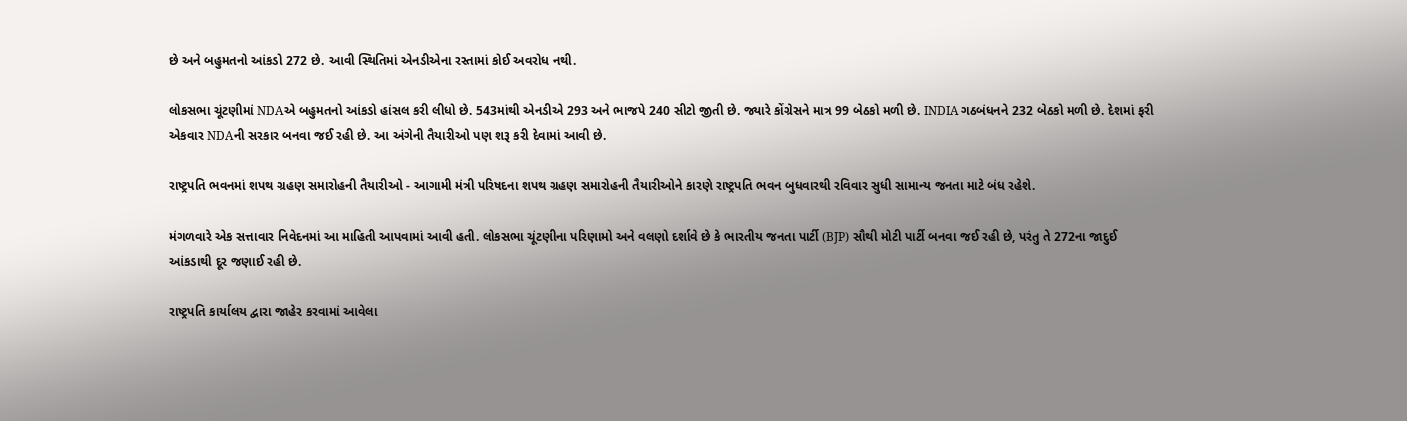છે અને બહુમતનો આંકડો 272 છે. આવી સ્થિતિમાં એનડીએના રસ્તામાં કોઈ અવરોધ નથી.

લોકસભા ચૂંટણીમાં NDAએ બહુમતનો આંકડો હાંસલ કરી લીધો છે. 543માંથી એનડીએ 293 અને ભાજપે 240 સીટો જીતી છે. જ્યારે કોંગ્રેસને માત્ર 99 બેઠકો મળી છે. INDIA ગઠબંધનને 232 બેઠકો મળી છે. દેશમાં ફરી એકવાર NDAની સરકાર બનવા જઈ રહી છે. આ અંગેની તૈયારીઓ પણ શરૂ કરી દેવામાં આવી છે.

રાષ્ટ્રપતિ ભવનમાં શપથ ગ્રહણ સમારોહની તૈયારીઓ - આગામી મંત્રી પરિષદના શપથ ગ્રહણ સમારોહની તૈયારીઓને કારણે રાષ્ટ્રપતિ ભવન બુધવારથી રવિવાર સુધી સામાન્ય જનતા માટે બંધ રહેશે.

મંગળવારે એક સત્તાવાર નિવેદનમાં આ માહિતી આપવામાં આવી હતી. લોકસભા ચૂંટણીના પરિણામો અને વલણો દર્શાવે છે કે ભારતીય જનતા પાર્ટી (BJP) સૌથી મોટી પાર્ટી બનવા જઈ રહી છે, પરંતુ તે 272ના જાદુઈ આંકડાથી દૂર જણાઈ રહી છે.

રાષ્ટ્રપતિ કાર્યાલય દ્વારા જાહેર કરવામાં આવેલા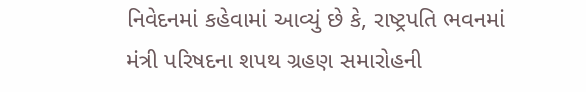નિવેદનમાં કહેવામાં આવ્યું છે કે, રાષ્ટ્રપતિ ભવનમાં મંત્રી પરિષદના શપથ ગ્રહણ સમારોહની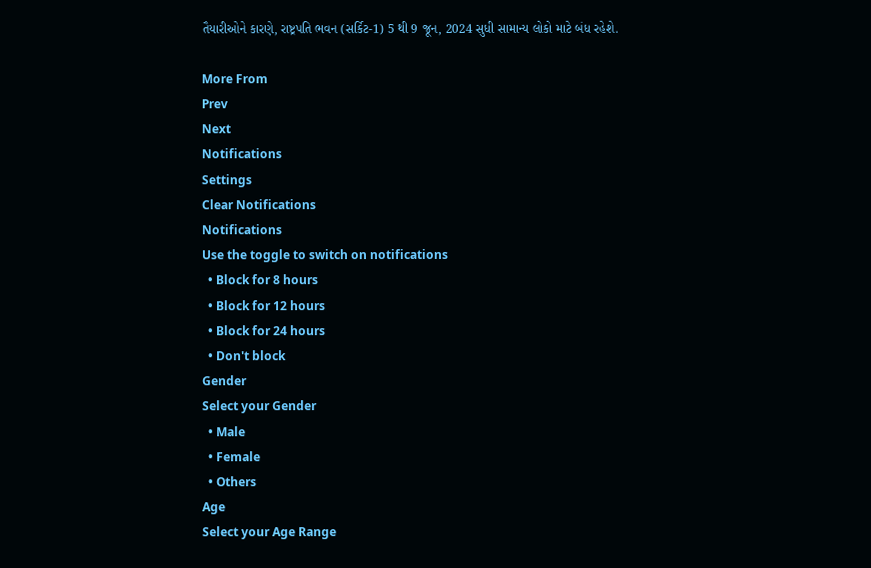તૈયારીઓને કારણે, રાષ્ટ્રપતિ ભવન (સર્કિટ-1) 5 થી 9 જૂન, 2024 સુધી સામાન્ય લોકો માટે બંધ રહેશે.

More From
Prev
Next
Notifications
Settings
Clear Notifications
Notifications
Use the toggle to switch on notifications
  • Block for 8 hours
  • Block for 12 hours
  • Block for 24 hours
  • Don't block
Gender
Select your Gender
  • Male
  • Female
  • Others
Age
Select your Age Range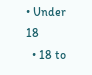• Under 18
  • 18 to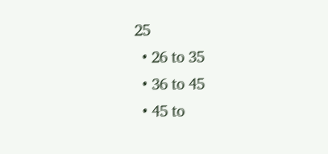25
  • 26 to 35
  • 36 to 45
  • 45 to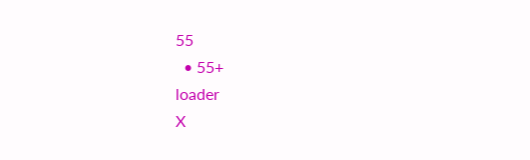55
  • 55+
loader
X